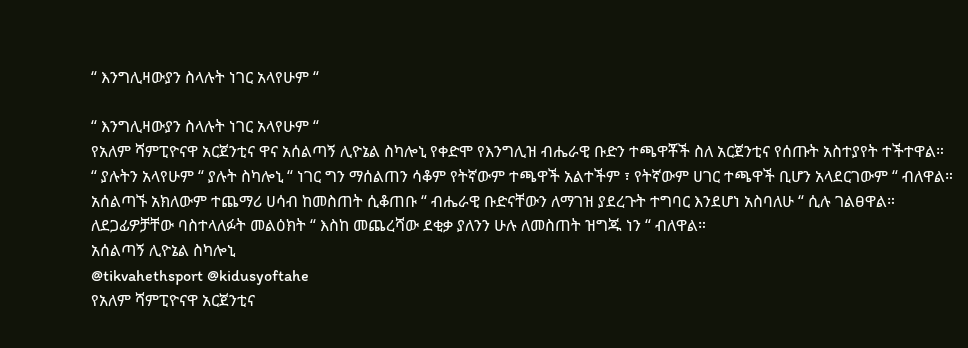“ እንግሊዛውያን ስላሉት ነገር አላየሁም “

“ እንግሊዛውያን ስላሉት ነገር አላየሁም “
የአለም ሻምፒዮናዋ አርጀንቲና ዋና አሰልጣኝ ሊዮኔል ስካሎኒ የቀድሞ የእንግሊዝ ብሔራዊ ቡድን ተጫዋቾች ስለ አርጀንቲና የሰጡት አስተያየት ተችተዋል።
“ ያሉትን አላየሁም “ ያሉት ስካሎኒ “ ነገር ግን ማሰልጠን ሳቆም የትኛውም ተጫዋች አልተችም ፣ የትኛውም ሀገር ተጫዋች ቢሆን አላደርገውም “ ብለዋል።
አሰልጣኙ አክለውም ተጨማሪ ሀሳብ ከመስጠት ሲቆጠቡ “ ብሔራዊ ቡድናቸውን ለማገዝ ያደረጉት ተግባር እንደሆነ አስባለሁ “ ሲሉ ገልፀዋል።
ለደጋፊዎቻቸው ባስተላለፉት መልዕክት “ እስከ መጨረሻው ደቂቃ ያለንን ሁሉ ለመስጠት ዝግጁ ነን “ ብለዋል።
አሰልጣኝ ሊዮኔል ስካሎኒ
@tikvahethsport @kidusyoftahe
የአለም ሻምፒዮናዋ አርጀንቲና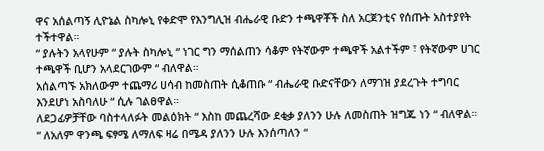ዋና አሰልጣኝ ሊዮኔል ስካሎኒ የቀድሞ የእንግሊዝ ብሔራዊ ቡድን ተጫዋቾች ስለ አርጀንቲና የሰጡት አስተያየት ተችተዋል።
“ ያሉትን አላየሁም “ ያሉት ስካሎኒ “ ነገር ግን ማሰልጠን ሳቆም የትኛውም ተጫዋች አልተችም ፣ የትኛውም ሀገር ተጫዋች ቢሆን አላደርገውም “ ብለዋል።
አሰልጣኙ አክለውም ተጨማሪ ሀሳብ ከመስጠት ሲቆጠቡ “ ብሔራዊ ቡድናቸውን ለማገዝ ያደረጉት ተግባር እንደሆነ አስባለሁ “ ሲሉ ገልፀዋል።
ለደጋፊዎቻቸው ባስተላለፉት መልዕክት “ እስከ መጨረሻው ደቂቃ ያለንን ሁሉ ለመስጠት ዝግጁ ነን “ ብለዋል።
“ ለአለም ዋንጫ ፍፃሜ ለማለፍ ዛሬ በሜዳ ያለንን ሁሉ እንሰጣለን “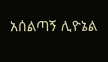አሰልጣኝ ሊዮኔል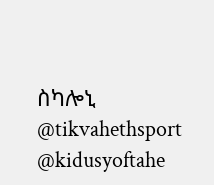ስካሎኒ
@tikvahethsport @kidusyoftahe